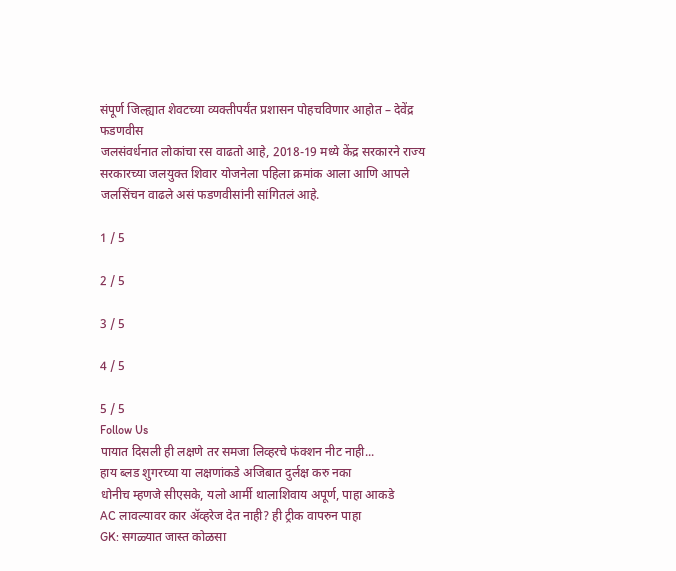संपूर्ण जिल्ह्यात शेवटच्या व्यक्तीपर्यंत प्रशासन पोहचविणार आहोत – देवेंद्र फडणवीस
जलसंवर्धनात लोकांचा रस वाढतो आहे, 2018-19 मध्ये केंद्र सरकारने राज्य सरकारच्या जलयुक्त शिवार योजनेला पहिला क्रमांक आला आणि आपले जलसिंचन वाढले असं फडणवीसांनी सांगितलं आहे.

1 / 5

2 / 5

3 / 5

4 / 5

5 / 5
Follow Us
पायात दिसली ही लक्षणे तर समजा लिव्हरचे फंक्शन नीट नाही...
हाय ब्लड शुगरच्या या लक्षणांकडे अजिबात दुर्लक्ष करु नका
धोनीच म्हणजे सीएसके, यलो आर्मी थालाशिवाय अपूर्ण, पाहा आकडे
AC लावल्यावर कार ॲव्हरेज देत नाही? ही ट्रीक वापरुन पाहा
GK: सगळ्यात जास्त कोळसा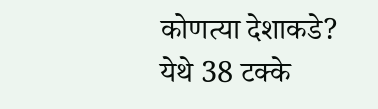कोणत्या देशाकडे?
येथे 38 टक्के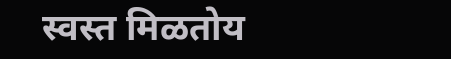स्वस्त मिळतोय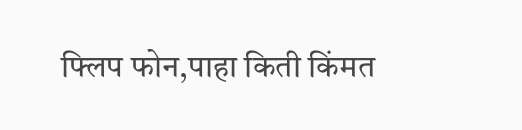फ्लिप फोन,पाहा किती किंमत